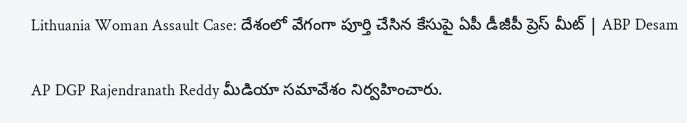Lithuania Woman Assault Case: దేశంలో వేగంగా పూర్తి చేసిన కేసుపై ఏపీ డీజీపీ ప్రెస్ మీట్ | ABP Desam

AP DGP Rajendranath Reddy మీడియా సమావేశం నిర్వహించారు.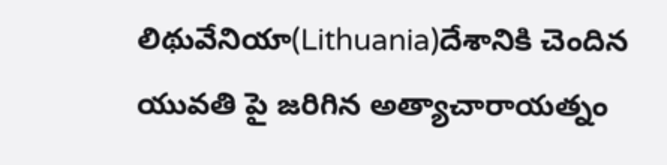లిథువేనియా(Lithuania)దేశానికి చెందిన యువతి పై జరిగిన అత్యాచారాయత్నం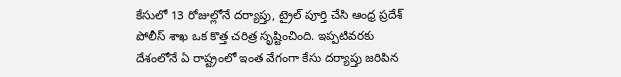కేసులో 13 రోజుల్లోనే దర్యాప్తు, ట్రైల్ పూర్తి చేసి ఆంధ్ర ప్రదేశ్ పోలీస్ శాఖ ఒక కొత్త చరిత్ర సృష్టించింది. ఇప్పటివరకు దేశంలోనే ఏ రాష్ట్రంలో ఇంత వేగంగా కేసు దర్యాప్తు జరిపిన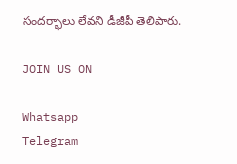సందర్భాలు లేవని డీజీపీ తెలిపారు.

JOIN US ON

Whatsapp
Telegram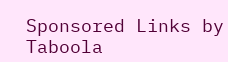Sponsored Links by Taboola